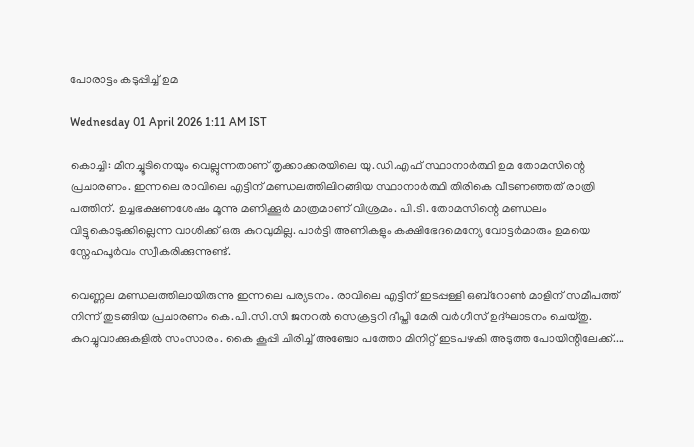പോരാട്ടം കടുപ്പിച്ച് ഉമ

Wednesday 01 April 2026 1:11 AM IST

കൊച്ചി: മീനച്ചൂടിനെയും വെല്ലുന്നതാണ് തൃക്കാക്കരയിലെ യു.ഡി.എഫ് സ്ഥാനാർത്ഥി ഉമ തോമസിന്റെ പ്രചാരണം. ഇന്നലെ രാവിലെ എട്ടിന് മണ്ഡലത്തിലിറങ്ങിയ സ്ഥാനാർത്ഥി തിരികെ വീടണഞ്ഞത് രാത്രി പത്തിന്. ഉച്ചഭക്ഷണശേഷം മൂന്നു മണിക്കൂർ മാത്രമാണ് വിശ്രമം. പി.ടി. തോമസിന്റെ മണ്ഡലം വിട്ടുകൊടുക്കില്ലെന്ന വാശിക്ക് ഒരു കുറവുമില്ല. പാർട്ടി അണികളും കക്ഷിഭേദമെന്യേ വോട്ടർമാരും ഉമയെ സ്നേഹപൂർവം സ്വീകരിക്കുന്നുണ്ട്.

വെണ്ണല മണ്ഡലത്തിലായിരുന്നു ഇന്നലെ പര്യടനം. രാവിലെ എട്ടിന് ഇടപ്പള്ളി ഒബ്റോൺ മാളിന് സമീപത്ത് നിന്ന് തുടങ്ങിയ പ്രചാരണം കെ.പി.സി.സി ജനറൽ സെക്രട്ടറി ദീപ്തി മേരി വർഗീസ് ഉദ്ഘാടനം ചെയ്തു. കുറച്ചുവാക്കുകളിൽ സംസാരം. കൈ കൂപ്പി ചിരിച്ച് അഞ്ചോ പത്തോ മിനിറ്റ് ഇടപഴകി അടുത്ത പോയിന്റിലേക്ക്....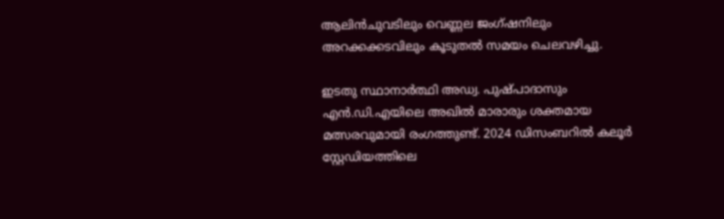ആലിൻചുവടിലും വെണ്ണല ജംഗ്ഷനിലും അറക്കക്കടവിലും കൂടുതൽ സമയം ചെലവഴിച്ചു.

ഇടതു സ്ഥാനാർത്ഥി അഡ്വ. പുഷ്പാദാസും എൻ.ഡി.എയിലെ അഖിൽ മാരാരും ശക്തമായ മത്സരവുമായി രംഗത്തുണ്ട്. 2024 ഡിസംബറിൽ കലൂർ സ്റ്റേഡിയത്തിലെ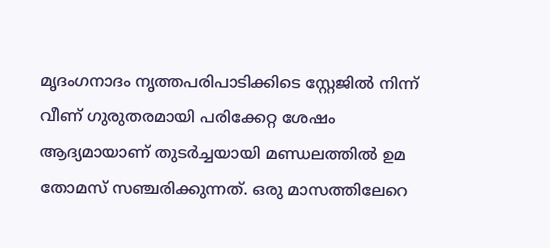മൃദംഗനാദം നൃത്തപരിപാടിക്കിടെ സ്റ്റേജിൽ നിന്ന് വീണ് ഗുരുതരമായി പരിക്കേറ്റ ശേഷം ആദ്യമായാണ് തുടർച്ചയായി മണ്ഡലത്തിൽ ഉമ തോമസ് സഞ്ചരിക്കുന്നത്. ഒരു മാസത്തിലേറെ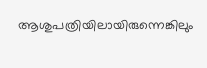ആശുപത്രിയിലായിരുന്നെങ്കിലും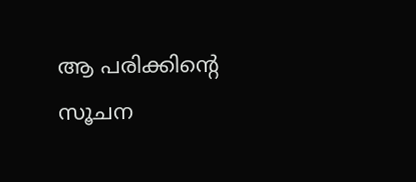ആ പരിക്കിന്റെ സൂചന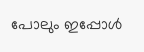പോലും ഇപ്പോൾ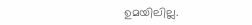ഉമയിലില്ല.